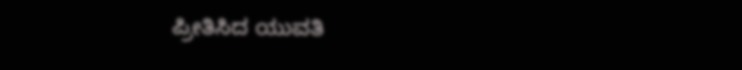ಪ್ರೀತಿಸಿದ ಯುವತಿ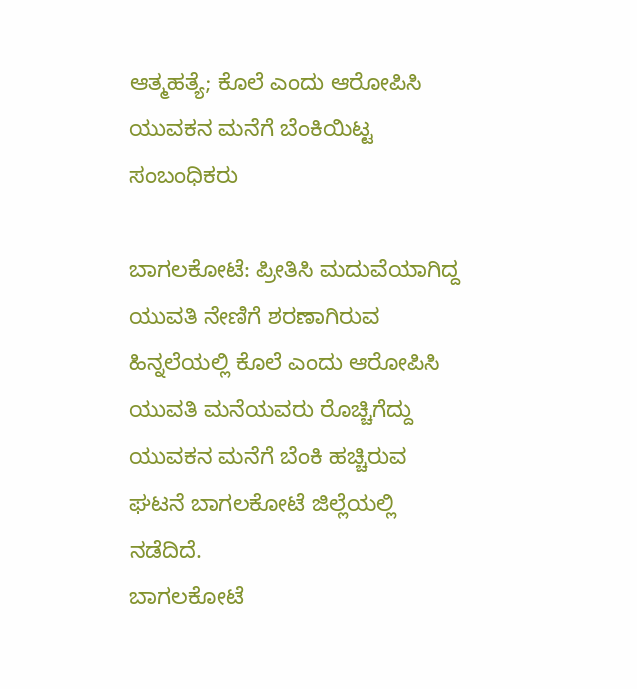ಆತ್ಮಹತ್ಯೆ; ಕೊಲೆ ಎಂದು ಆರೋಪಿಸಿ ಯುವಕನ ಮನೆಗೆ ಬೆಂಕಿಯಿಟ್ಟ ಸಂಬಂಧಿಕರು

ಬಾಗಲಕೋಟೆ: ಪ್ರೀತಿಸಿ ಮದುವೆಯಾಗಿದ್ದ ಯುವತಿ ನೇಣಿಗೆ ಶರಣಾಗಿರುವ ಹಿನ್ನಲೆಯಲ್ಲಿ ಕೊಲೆ ಎಂದು ಆರೋಪಿಸಿ ಯುವತಿ ಮನೆಯವರು ರೊಚ್ಚಿಗೆದ್ದು ಯುವಕನ ಮನೆಗೆ ಬೆಂಕಿ ಹಚ್ಚಿರುವ ಘಟನೆ ಬಾಗಲಕೋಟೆ ಜಿಲ್ಲೆಯಲ್ಲಿ ನಡೆದಿದೆ.
ಬಾಗಲಕೋಟೆ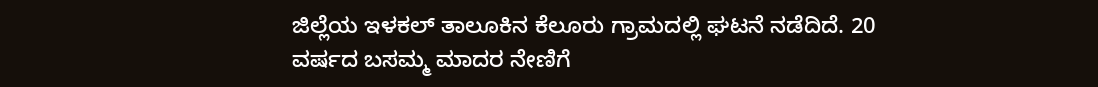ಜಿಲ್ಲೆಯ ಇಳಕಲ್ ತಾಲೂಕಿನ ಕೆಲೂರು ಗ್ರಾಮದಲ್ಲಿ ಘಟನೆ ನಡೆದಿದೆ. 20 ವರ್ಷದ ಬಸಮ್ಮ ಮಾದರ ನೇಣಿಗೆ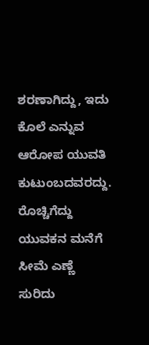ಶರಣಾಗಿದ್ದು, ಇದು ಕೊಲೆ ಎನ್ನುವ ಆರೋಪ ಯುವತಿ ಕುಟುಂಬದವರದ್ದು. ರೊಚ್ಚಿಗೆದ್ದು ಯುವಕನ ಮನೆಗೆ ಸೀಮೆ ಎಣ್ಣೆ ಸುರಿದು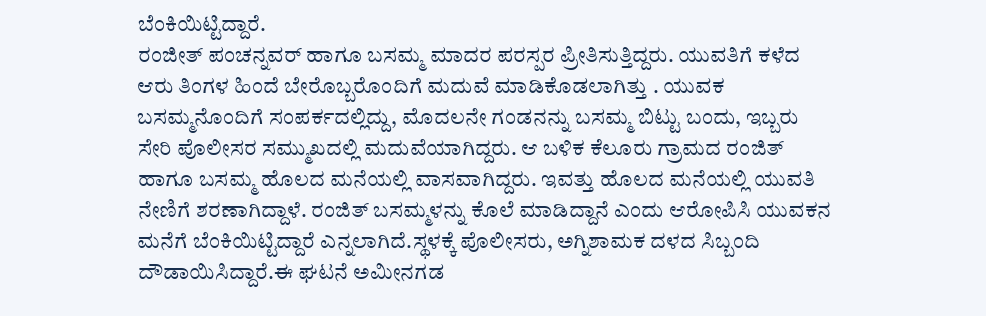ಬೆಂಕಿಯಿಟ್ಟಿದ್ದಾರೆ.
ರಂಜೀತ್ ಪಂಚನ್ನವರ್ ಹಾಗೂ ಬಸಮ್ಮ ಮಾದರ ಪರಸ್ಪರ ಪ್ರೀತಿಸುತ್ತಿದ್ದರು. ಯುವತಿಗೆ ಕಳೆದ ಆರು ತಿಂಗಳ ಹಿಂದೆ ಬೇರೊಬ್ಬರೊಂದಿಗೆ ಮದುವೆ ಮಾಡಿಕೊಡಲಾಗಿತ್ತು . ಯುವಕ ಬಸಮ್ಮನೊಂದಿಗೆ ಸಂಪರ್ಕದಲ್ಲಿದ್ದು, ಮೊದಲನೇ ಗಂಡನನ್ನು ಬಸಮ್ಮ ಬಿಟ್ಟು ಬಂದು, ಇಬ್ಬರು ಸೇರಿ ಪೊಲೀಸರ ಸಮ್ಮುಖದಲ್ಲಿ ಮದುವೆಯಾಗಿದ್ದರು. ಆ ಬಳಿಕ ಕೆಲೂರು ಗ್ರಾಮದ ರಂಜಿತ್ ಹಾಗೂ ಬಸಮ್ಮ ಹೊಲದ ಮನೆಯಲ್ಲಿ ವಾಸವಾಗಿದ್ದರು. ಇವತ್ತು ಹೊಲದ ಮನೆಯಲ್ಲಿ ಯುವತಿ ನೇಣಿಗೆ ಶರಣಾಗಿದ್ದಾಳೆ. ರಂಜಿತ್ ಬಸಮ್ಮಳನ್ನು ಕೊಲೆ ಮಾಡಿದ್ದಾನೆ ಎಂದು ಆರೋಪಿಸಿ ಯುವಕನ ಮನೆಗೆ ಬೆಂಕಿಯಿಟ್ಟಿದ್ದಾರೆ ಎನ್ನಲಾಗಿದೆ.ಸ್ಥಳಕ್ಕೆ ಪೊಲೀಸರು, ಅಗ್ನಿಶಾಮಕ ದಳದ ಸಿಬ್ಬಂದಿ ದೌಡಾಯಿಸಿದ್ದಾರೆ.ಈ ಘಟನೆ ಅಮೀನಗಡ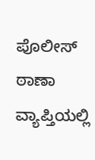ಪೊಲೀಸ್ ಠಾಣಾ ವ್ಯಾಪ್ತಿಯಲ್ಲಿ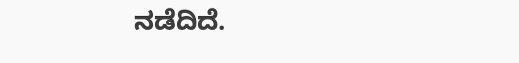ನಡೆದಿದೆ.